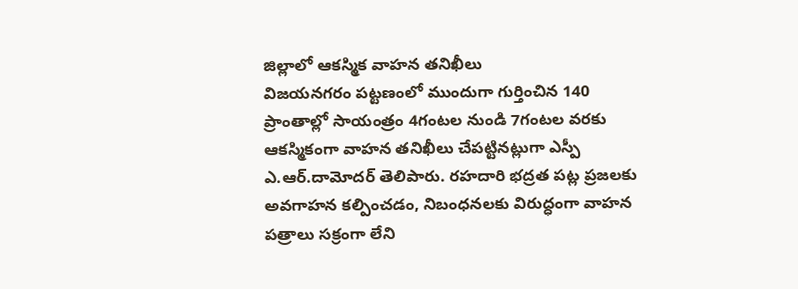జిల్లాలో ఆకస్మిక వాహన తనిఖీలు
విజయనగరం పట్టణంలో ముందుగా గుర్తించిన 140 ప్రాంతాల్లో సాయంత్రం 4గంటల నుండి 7గంటల వరకు ఆకస్మికంగా వాహన తనిఖీలు చేపట్టినట్లుగా ఎస్పీ ఎ.ఆర్.దామోదర్ తెలిపారు. రహదారి భద్రత పట్ల ప్రజలకు అవగాహన కల్పించడం, నిబంధనలకు విరుద్ధంగా వాహన పత్రాలు సక్రంగా లేని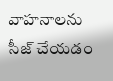వాహనాలను సీజ్ చేయడం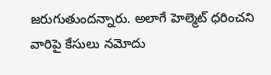జరుగుతుందన్నారు. అలాగే హెల్మెట్ ధరించని వారిపై కేసులు నమోదు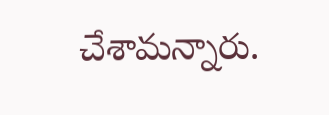చేశామన్నారు.